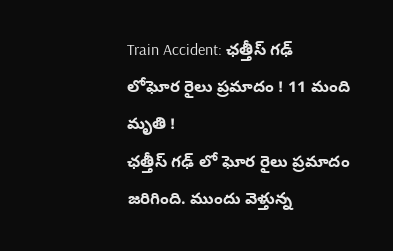Train Accident: ఛత్తీస్ గఢ్ లోఘోర రైలు ప్రమాదం ! 11 మంది మృతి !
ఛత్తీస్ గఢ్ లో ఘోర రైలు ప్రమాదం జరిగింది. ముందు వెళ్తున్న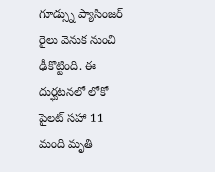గూడ్స్ను ప్యాసింజర్ రైలు వెనుక నుంచి ఢీకొట్టింది. ఈ దుర్ఘటనలో లోకో పైలట్ సహా 11 మంది మృతి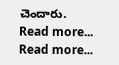చెందారు.
Read more...
Read more...